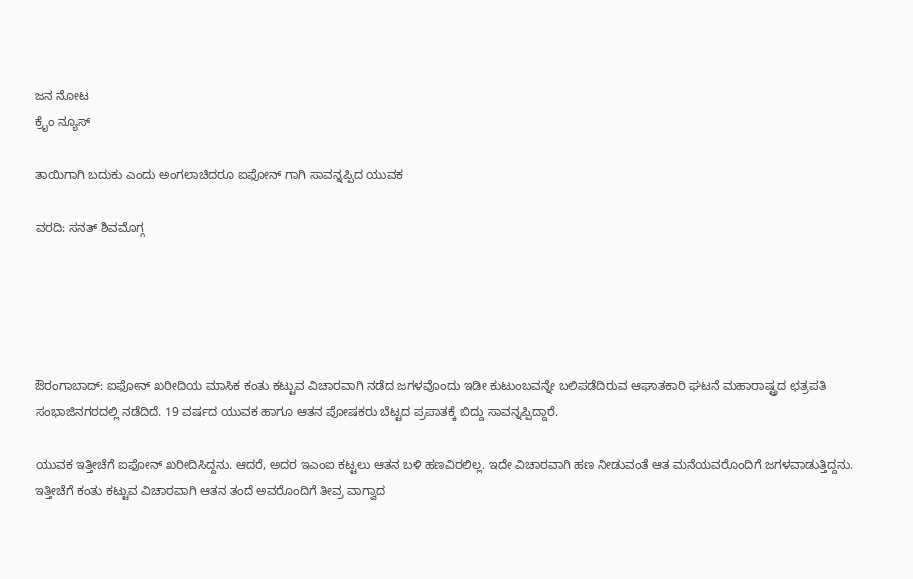ಜನ ನೋಟ
ಕ್ರೈಂ ನ್ಯೂಸ್

ತಾಯಿಗಾಗಿ ಬದುಕು ಎಂದು ಅಂಗಲಾಚಿದರೂ ಐಫೋನ್ ಗಾಗಿ ಸಾವನ್ನಪ್ಪಿದ ಯುವಕ

ವರದಿ: ಸನತ್ ಶಿವಮೊಗ್ಗ





ಔರಂಗಾಬಾದ್: ಐಫೋನ್ ಖರೀದಿಯ ಮಾಸಿಕ ಕಂತು ಕಟ್ಟುವ ವಿಚಾರವಾಗಿ ನಡೆದ ಜಗಳವೊಂದು ಇಡೀ ಕುಟುಂಬವನ್ನೇ ಬಲಿಪಡೆದಿರುವ ಆಘಾತಕಾರಿ ಘಟನೆ ಮಹಾರಾಷ್ಟ್ರದ ಛತ್ರಪತಿ ಸಂಭಾಜಿನಗರದಲ್ಲಿ ನಡೆದಿದೆ. 19 ವರ್ಷದ ಯುವಕ ಹಾಗೂ ಆತನ ಪೋಷಕರು ಬೆಟ್ಟದ ಪ್ರಪಾತಕ್ಕೆ ಬಿದ್ದು ಸಾವನ್ನಪ್ಪಿದ್ದಾರೆ.

ಯುವಕ ಇತ್ತೀಚೆಗೆ ಐಫೋನ್ ಖರೀದಿಸಿದ್ದನು. ಆದರೆ, ಅದರ ಇಎಂಐ ಕಟ್ಟಲು ಆತನ ಬಳಿ ಹಣವಿರಲಿಲ್ಲ. ಇದೇ ವಿಚಾರವಾಗಿ ಹಣ ನೀಡುವಂತೆ ಆತ ಮನೆಯವರೊಂದಿಗೆ ಜಗಳವಾಡುತ್ತಿದ್ದನು. ಇತ್ತೀಚೆಗೆ ಕಂತು ಕಟ್ಟುವ ವಿಚಾರವಾಗಿ ಆತನ ತಂದೆ ಅವರೊಂದಿಗೆ ತೀವ್ರ ವಾಗ್ವಾದ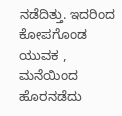ನಡೆದಿತ್ತು. ಇದರಿಂದ ಕೋಪಗೊಂಡ ಯುವಕ , ಮನೆಯಿಂದ ಹೊರನಡೆದು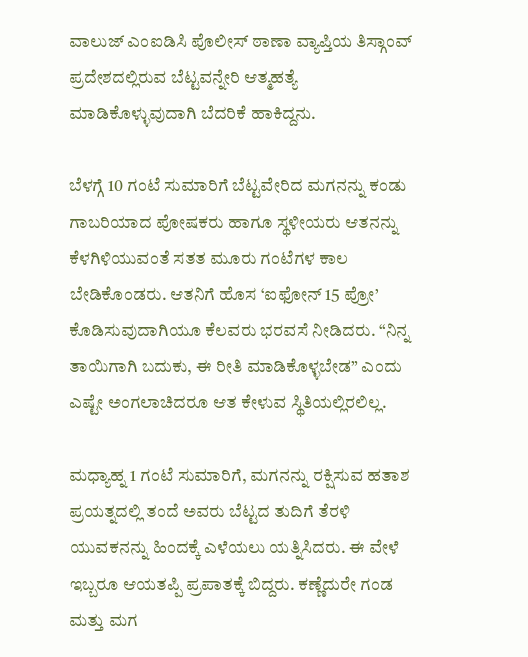ವಾಲುಜ್ ಎಂಐಡಿಸಿ ಪೊಲೀಸ್ ಠಾಣಾ ವ್ಯಾಪ್ತಿಯ ತಿಸ್ಗಾಂವ್ ಪ್ರದೇಶದಲ್ಲಿರುವ ಬೆಟ್ಟವನ್ನೇರಿ ಆತ್ಮಹತ್ಯೆ ಮಾಡಿಕೊಳ್ಳುವುದಾಗಿ ಬೆದರಿಕೆ ಹಾಕಿದ್ದನು.

ಬೆಳಗ್ಗೆ 10 ಗಂಟೆ ಸುಮಾರಿಗೆ ಬೆಟ್ಟವೇರಿದ ಮಗನನ್ನು ಕಂಡು ಗಾಬರಿಯಾದ ಪೋಷಕರು ಹಾಗೂ ಸ್ಥಳೀಯರು ಆತನನ್ನು ಕೆಳಗಿಳಿಯುವಂತೆ ಸತತ ಮೂರು ಗಂಟೆಗಳ ಕಾಲ ಬೇಡಿಕೊಂಡರು. ಆತನಿಗೆ ಹೊಸ ‘ಐಫೋನ್ 15 ಪ್ರೋ’ ಕೊಡಿಸುವುದಾಗಿಯೂ ಕೆಲವರು ಭರವಸೆ ನೀಡಿದರು. “ನಿನ್ನ ತಾಯಿಗಾಗಿ ಬದುಕು, ಈ ರೀತಿ ಮಾಡಿಕೊಳ್ಳಬೇಡ” ಎಂದು ಎಷ್ಟೇ ಅಂಗಲಾಚಿದರೂ ಆತ ಕೇಳುವ ಸ್ಥಿತಿಯಲ್ಲಿರಲಿಲ್ಲ.

ಮಧ್ಯಾಹ್ನ 1 ಗಂಟೆ ಸುಮಾರಿಗೆ, ಮಗನನ್ನು ರಕ್ಷಿಸುವ ಹತಾಶ ಪ್ರಯತ್ನದಲ್ಲಿ ತಂದೆ ಅವರು ಬೆಟ್ಟದ ತುದಿಗೆ ತೆರಳಿ ಯುವಕನನ್ನು ಹಿಂದಕ್ಕೆ ಎಳೆಯಲು ಯತ್ನಿಸಿದರು. ಈ ವೇಳೆ ಇಬ್ಬರೂ ಆಯತಪ್ಪಿ ಪ್ರಪಾತಕ್ಕೆ ಬಿದ್ದರು. ಕಣ್ಣೆದುರೇ ಗಂಡ ಮತ್ತು ಮಗ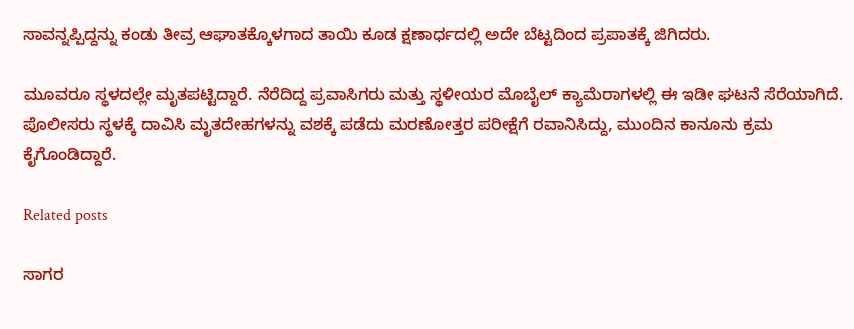ಸಾವನ್ನಪ್ಪಿದ್ದನ್ನು ಕಂಡು ತೀವ್ರ ಆಘಾತಕ್ಕೊಳಗಾದ ತಾಯಿ ಕೂಡ ಕ್ಷಣಾರ್ಧದಲ್ಲಿ ಅದೇ ಬೆಟ್ಟದಿಂದ ಪ್ರಪಾತಕ್ಕೆ ಜಿಗಿದರು.

ಮೂವರೂ ಸ್ಥಳದಲ್ಲೇ ಮೃತಪಟ್ಟಿದ್ದಾರೆ. ನೆರೆದಿದ್ದ ಪ್ರವಾಸಿಗರು ಮತ್ತು ಸ್ಥಳೀಯರ ಮೊಬೈಲ್ ಕ್ಯಾಮೆರಾಗಳಲ್ಲಿ ಈ ಇಡೀ ಘಟನೆ ಸೆರೆಯಾಗಿದೆ. ಪೊಲೀಸರು ಸ್ಥಳಕ್ಕೆ ದಾವಿಸಿ ಮೃತದೇಹಗಳನ್ನು ವಶಕ್ಕೆ ಪಡೆದು ಮರಣೋತ್ತರ ಪರೀಕ್ಷೆಗೆ ರವಾನಿಸಿದ್ದು, ಮುಂದಿನ ಕಾನೂನು ಕ್ರಮ ಕೈಗೊಂಡಿದ್ದಾರೆ.

Related posts

ಸಾಗರ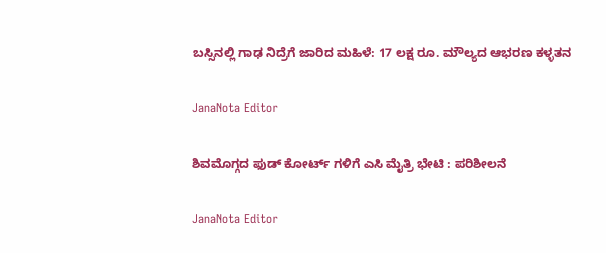ಬಸ್ಸಿನಲ್ಲಿ ಗಾಢ ನಿದ್ರೆಗೆ ಜಾರಿದ ಮಹಿಳೆ: 17 ಲಕ್ಷ ರೂ. ಮೌಲ್ಯದ ಆಭರಣ ಕಳ್ಳತನ

JanaNota Editor

ಶಿವಮೊಗ್ಗದ ಫುಡ್ ಕೋರ್ಟ್ ಗಳಿಗೆ ಎಸಿ ಮೈತ್ರಿ ಭೇಟಿ : ಪರಿಶೀಲನೆ

JanaNota Editor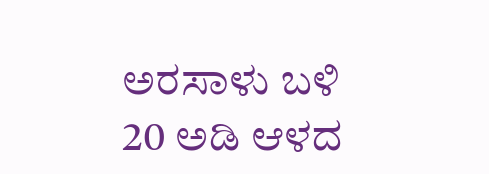ಅರಸಾಳು ಬಳಿ 20 ಅಡಿ ಆಳದ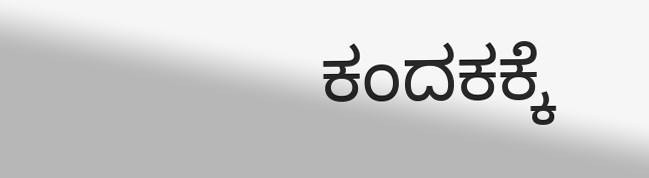ಕಂದಕಕ್ಕೆ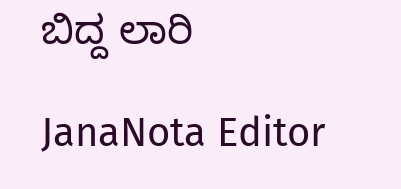ಬಿದ್ದ ಲಾರಿ

JanaNota Editor